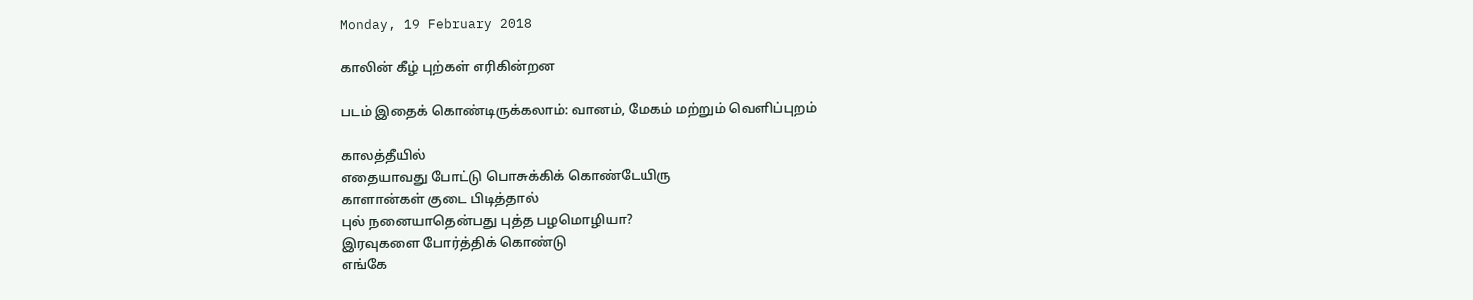Monday, 19 February 2018

காலின் கீழ் புற்கள் எரிகின்றன

படம் இதைக் கொண்டிருக்கலாம்: வானம், மேகம் மற்றும் வெளிப்புறம்

காலத்தீயில்
எதையாவது போட்டு பொசுக்கிக் கொண்டேயிரு
காளான்கள் குடை பிடித்தால்
புல் நனையாதென்பது புத்த பழமொழியா?
இரவுகளை போர்த்திக் கொண்டு
எங்கே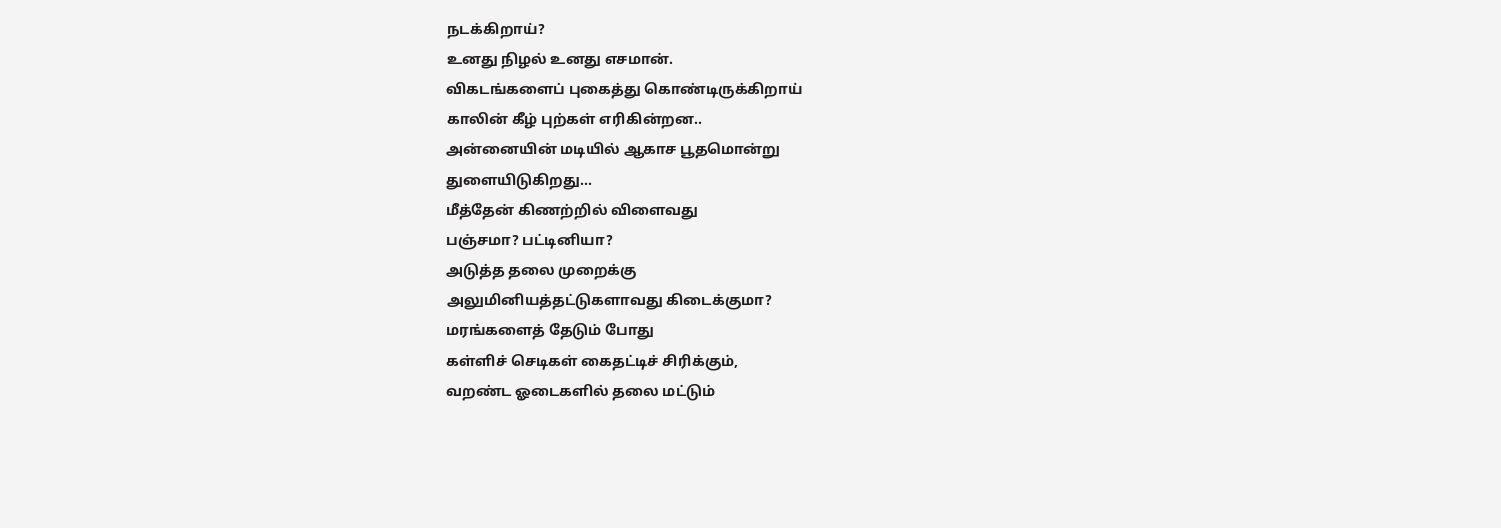நடக்கிறாய்?
உனது நிழல் உனது எசமான்.
விகடங்களைப் புகைத்து கொண்டிருக்கிறாய்
காலின் கீழ் புற்கள் எரிகின்றன..
அன்னையின் மடியில் ஆகாச பூதமொன்று
துளையிடுகிறது...
மீத்தேன் கிணற்றில் விளைவது
பஞ்சமா? பட்டினியா?
அடுத்த தலை முறைக்கு
அலுமினியத்தட்டுகளாவது கிடைக்குமா?
மரங்களைத் தேடும் போது
கள்ளிச் செடிகள் கைதட்டிச் சிரிக்கும்,
வறண்ட ஓடைகளில் தலை மட்டும்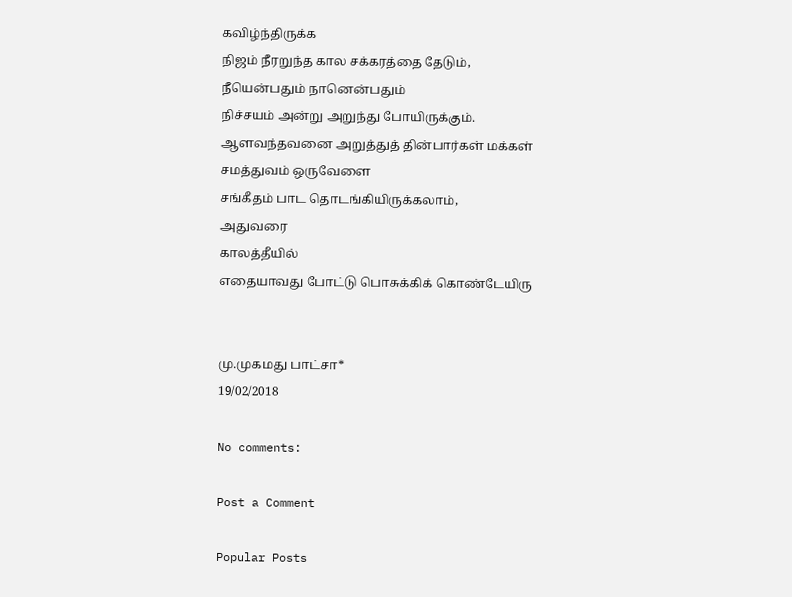கவிழ்ந்திருக்க
நிஜம் நீரறுந்த கால சக்கரத்தை தேடும்,
நீயென்பதும் நானென்பதும்
நிச்சயம் அன்று அறுந்து போயிருக்கும்.
ஆளவந்தவனை அறுத்துத் தின்பார்கள் மக்கள்
சமத்துவம் ஒருவேளை
சங்கீதம் பாட தொடங்கியிருக்கலாம்,
அதுவரை
காலத்தீயில்
எதையாவது போட்டு பொசுக்கிக் கொண்டேயிரு


மு.முகமது பாட்சா*
19/02/2018

No comments:

Post a Comment

Popular Posts